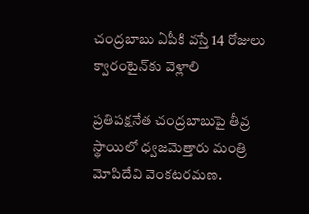చంద్రబాబు ఏపీకి వస్తే 14 రోజులు క్వారంటైన్‌కు వెళ్లాలి

ప్రతిపక్షనేత చంద్రబాబుపై తీవ్ర స్థాయిలో ధ్వజమెత్తారు మంత్రి మోపిదేవి వెంకటరమణ.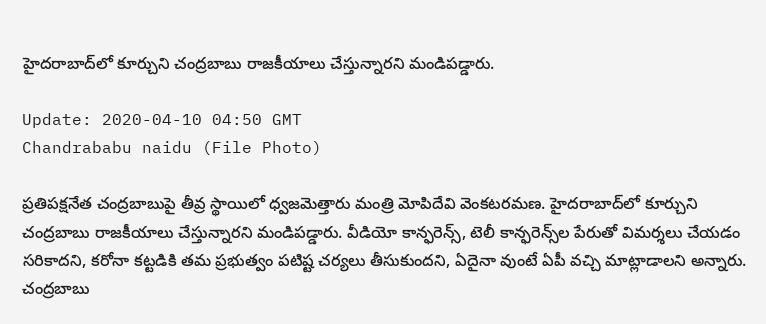హైదరాబాద్‌లో కూర్చుని చంద్రబాబు రాజకీయాలు చేస్తున్నారని మండిపడ్డారు.

Update: 2020-04-10 04:50 GMT
Chandrababu naidu (File Photo)

ప్రతిపక్షనేత చంద్రబాబుపై తీవ్ర స్థాయిలో ధ్వజమెత్తారు మంత్రి మోపిదేవి వెంకటరమణ. హైదరాబాద్‌లో కూర్చుని చంద్రబాబు రాజకీయాలు చేస్తున్నారని మండిపడ్డారు. వీడియో కాన్ఫరెన్స్‌, టెలీ కాన్ఫరెన్స్‌ల పేరుతో విమర్శలు చేయడం సరికాదని, కరోనా కట్టడికి తమ ప్రభుత్వం పటిష్ట చర్యలు తీసుకుందని, ఏదైనా వుంటే ఏపీ వచ్చి మాట్లాడాలని అన్నారు. చంద్రబాబు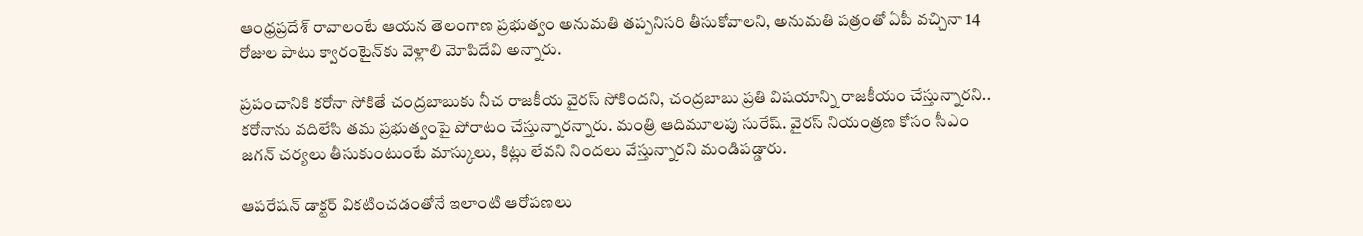ఆంధ్రప్రదేశ్‌ రావాలంటే ఆయన తెలంగాణ ప్రభుత్వం అనుమతి తప్పనిసరి తీసుకోవాలని, అనుమతి పత్రంతో ఏపీ వచ్చినా 14 రోజుల పాటు క్వారంటైన్‌కు వెళ్లాలి మోపిదేవి అన్నారు.

ప్రపంచానికి కరోనా సోకితే చంద్రబాబుకు నీచ రాజకీయ వైరస్ సోకిందని, చ‌ంద్ర‌బాబు ప్ర‌తి విష‌యాన్ని రాజ‌కీయం చేస్తున్నారని.. క‌రోనాను వదిలేసి తమ ప్రభుత్వంపై పోరాటం చేస్తున్నారన్నారు. మంత్రి ఆదిమూలపు సురేష్. వైరస్‌ నియంత్ర‌ణ కోసం సీఎం జగన్ చ‌ర్య‌లు తీసుకుంటుంటే మాస్కులు, కిట్లు లేవ‌ని నింద‌లు వేస్తున్నార‌ని మండిపడ్డారు.

ఆప‌రేష‌న్ డాక్ట‌ర్ విక‌టించ‌డంతోనే ఇలాంటి ఆరోపణలు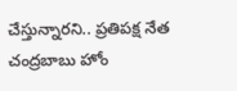చేస్తున్నార‌ని.. ప్రతిపక్ష నేత చంద్రబాబు హోం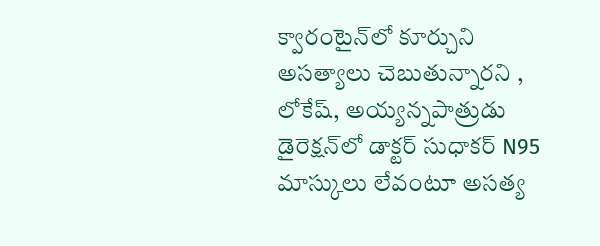క్వారంటైన్‌లో కూర్చుని అసత్యాలు చెబుతున్నారని , లోకేష్, అయ్యన్నపాత్రుడు డైరెక్షన్‌లో డాక్ట‌ర్ సుధాక‌ర్ N95 మాస్కులు లేవంటూ అస‌త్య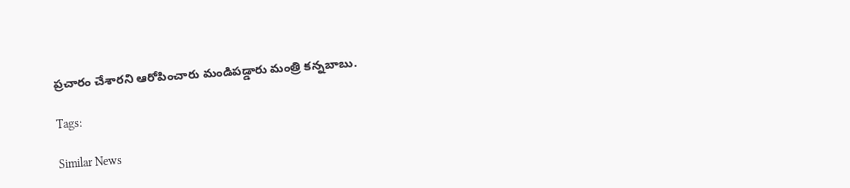ప్ర‌చారం చేశారని ఆరోపించారు మండిపడ్డారు మంత్రి కన్నబాబు.

Tags:

Similar News